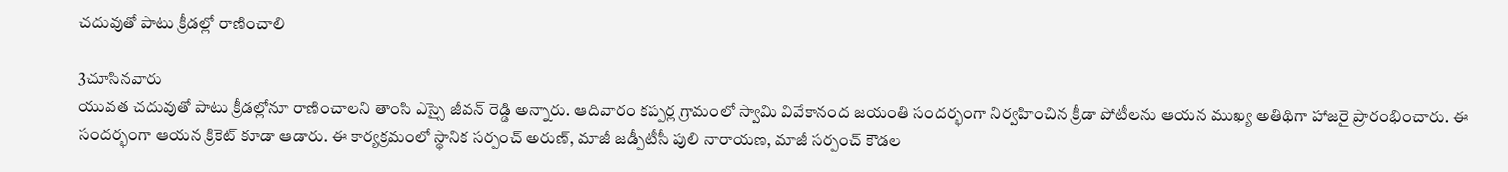చదువుతో పాటు క్రీడల్లో రాణించాలి

3చూసినవారు
యువత చదువుతో పాటు క్రీడల్లోనూ రాణించాలని తాంసి ఎస్సై జీవన్ రెడ్డి అన్నారు. ఆదివారం కప్పర్ల గ్రామంలో స్వామి వివేకానంద జయంతి సందర్భంగా నిర్వహించిన క్రీడా పోటీలను ఆయన ముఖ్య అతిథిగా హాజరై ప్రారంభించారు. ఈ సందర్భంగా ఆయన క్రికెట్ కూడా ఆడారు. ఈ కార్యక్రమంలో స్థానిక సర్పంచ్ అరుణ్, మాజీ జడ్పీటీసీ పులి నారాయణ, మాజీ సర్పంచ్ కౌడల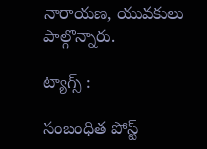నారాయణ, యువకులు పాల్గొన్నారు.

ట్యాగ్స్ :

సంబంధిత పోస్ట్